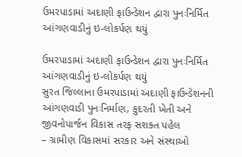ઉમરપાડામાં અદાણી ફાઉન્ડેશન દ્વારા પુનઃનિર્મિત આંગણવાડીનું ઇ-લોકર્પણ થયું

ઉમરપાડામાં અદાણી ફાઉન્ડેશન દ્વારા પુનઃનિર્મિત આંગણવાડીનું ઇ-લોકર્પણ થયું
સુરત જિલ્લાના ઉમરપાડામાં અદાણી ફાઉન્ડેશનની આંગણવાડી પુનઃનિર્માણ, કુદરતી ખેતી અને જીવનોપાર્જન વિકાસ તરફ સશક્ત પહેલ
– ગ્રામીણ વિકાસમાં સરકાર અને સંસ્થાઓ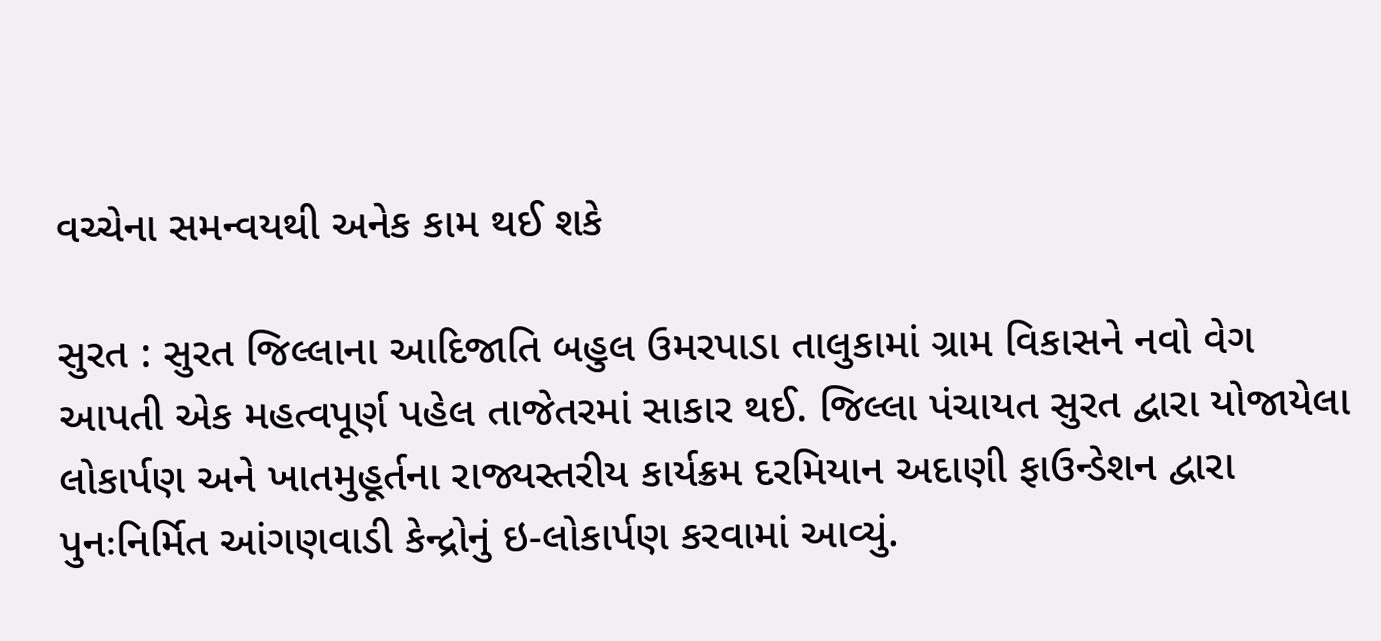વચ્ચેના સમન્વયથી અનેક કામ થઈ શકે

સુરત : સુરત જિલ્લાના આદિજાતિ બહુલ ઉમરપાડા તાલુકામાં ગ્રામ વિકાસને નવો વેગ આપતી એક મહત્વપૂર્ણ પહેલ તાજેતરમાં સાકાર થઈ. જિલ્લા પંચાયત સુરત દ્વારા યોજાયેલા લોકાર્પણ અને ખાતમુહૂર્તના રાજ્યસ્તરીય કાર્યક્રમ દરમિયાન અદાણી ફાઉન્ડેશન દ્વારા પુનઃનિર્મિત આંગણવાડી કેન્દ્રોનું ઇ-લોકાર્પણ કરવામાં આવ્યું.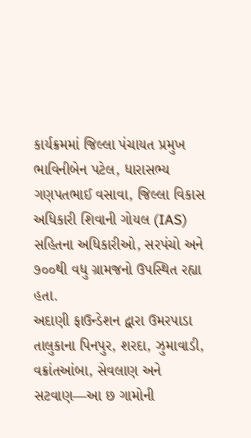કાર્યક્રમમાં જિલ્લા પંચાયત પ્રમુખ ભાવિનીબેન પટેલ, ધારાસભ્ય ગણપતભાઈ વસાવા, જિલ્લા વિકાસ અધિકારી શિવાની ગોયલ (IAS) સહિતના અધિકારીઓ, સરપંચો અને ૭૦૦થી વધુ ગ્રામજનો ઉપસ્થિત રહ્યા હતા.
અદાણી ફાઉન્ડેશન દ્વારા ઉમરપાડા તાલુકાના પિનપુર, શરદા, ઝુમાવાડી, વક્રાંતઆંબા, સેવલાણ અને સટવાણ—આ છ ગામોની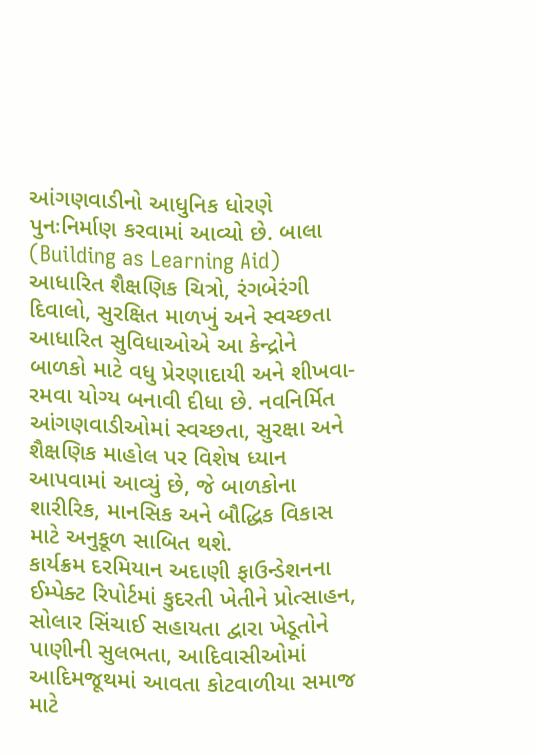આંગણવાડીનો આધુનિક ધોરણે પુનઃનિર્માણ કરવામાં આવ્યો છે. બાલા (Building as Learning Aid) આધારિત શૈક્ષણિક ચિત્રો, રંગબેરંગી દિવાલો, સુરક્ષિત માળખું અને સ્વચ્છતા આધારિત સુવિધાઓએ આ કેન્દ્રોને બાળકો માટે વધુ પ્રેરણાદાયી અને શીખવા-રમવા યોગ્ય બનાવી દીધા છે. નવનિર્મિત આંગણવાડીઓમાં સ્વચ્છતા, સુરક્ષા અને શૈક્ષણિક માહોલ પર વિશેષ ધ્યાન આપવામાં આવ્યું છે, જે બાળકોના શારીરિક, માનસિક અને બૌદ્ધિક વિકાસ માટે અનુકૂળ સાબિત થશે.
કાર્યક્રમ દરમિયાન અદાણી ફાઉન્ડેશનના ઈમ્પેક્ટ રિપોર્ટમાં કુદરતી ખેતીને પ્રોત્સાહન, સોલાર સિંચાઈ સહાયતા દ્વારા ખેડૂતોને પાણીની સુલભતા, આદિવાસીઓમાં આદિમજૂથમાં આવતા કોટવાળીયા સમાજ માટે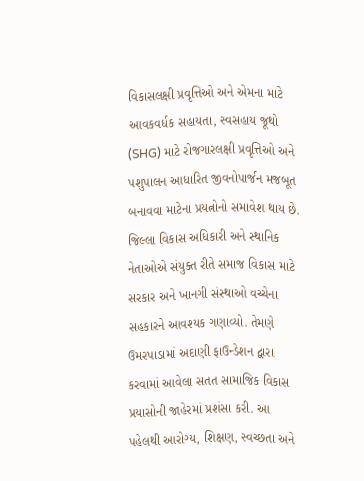વિકાસલક્ષી પ્રવૃત્તિઓ અને એમના માટે આવકવર્ધક સહાયતા, સ્વસહાય જૂથો (SHG) માટે રોજગારલક્ષી પ્રવૃત્તિઓ અને પશુપાલન આધારિત જીવનોપાર્જન મજબૂત બનાવવા માટેના પ્રયત્નોનો સમાવેશ થાય છે.
જિલ્લા વિકાસ અધિકારી અને સ્થાનિક નેતાઓએ સંયુક્ત રીતે સમાજ વિકાસ માટે સરકાર અને ખાનગી સંસ્થાઓ વચ્ચેના સહકારને આવશ્યક ગણાવ્યો. તેમણે ઉમરપાડામાં અદાણી ફાઉન્ડેશન દ્વારા કરવામાં આવેલા સતત સામાજિક વિકાસ પ્રયાસોની જાહેરમાં પ્રશંસા કરી. આ પહેલથી આરોગ્ય, શિક્ષણ, સ્વચ્છતા અને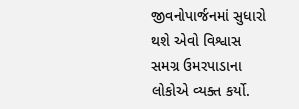જીવનોપાર્જનમાં સુધારો થશે એવો વિશ્વાસ સમગ્ર ઉમરપાડાના લોકોએ વ્યક્ત કર્યો.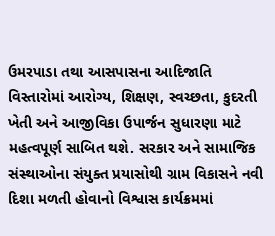ઉમરપાડા તથા આસપાસના આદિજાતિ વિસ્તારોમાં આરોગ્ય, શિક્ષણ, સ્વચ્છતા, કુદરતી ખેતી અને આજીવિકા ઉપાર્જન સુધારણા માટે મહત્વપૂર્ણ સાબિત થશે. સરકાર અને સામાજિક સંસ્થાઓના સંયુક્ત પ્રયાસોથી ગ્રામ વિકાસને નવી દિશા મળતી હોવાનો વિશ્વાસ કાર્યક્રમમાં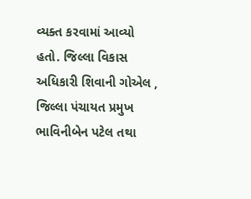વ્યક્ત કરવામાં આવ્યો હતો. જિલ્લા વિકાસ અધિકારી શિવાની ગોએલ , જિલ્લા પંચાયત પ્રમુખ ભાવિનીબેન પટેલ તથા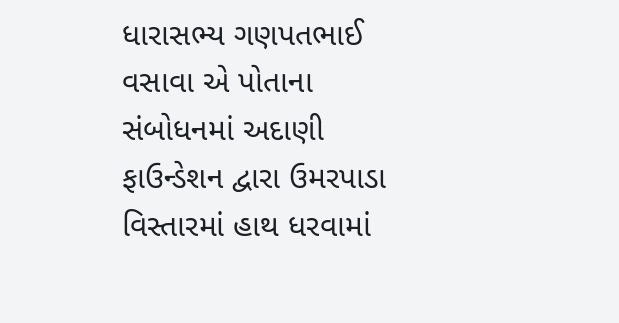ધારાસભ્ય ગણપતભાઈ વસાવા એ પોતાના સંબોધનમાં અદાણી ફાઉન્ડેશન દ્વારા ઉમરપાડા વિસ્તારમાં હાથ ધરવામાં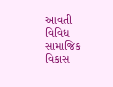આવતી વિવિધ સામાજિક વિકાસ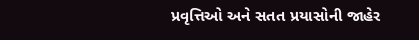પ્રવૃત્તિઓ અને સતત પ્રયાસોની જાહેર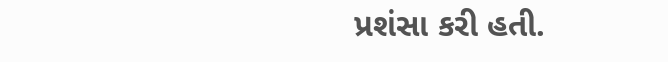પ્રશંસા કરી હતી.